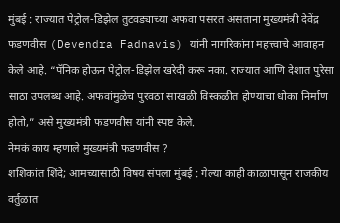मुंबई : राज्यात पेट्रोल-डिझेल तुटवड्याच्या अफवा पसरत असताना मुख्यमंत्री देवेंद्र फडणवीस (Devendra Fadnavis) यांनी नागरिकांना महत्त्वाचे आवाहन केले आहे. “पॅनिक होऊन पेट्रोल-डिझेल खरेदी करू नका. राज्यात आणि देशात पुरेसा साठा उपलब्ध आहे. अफवांमुळेच पुरवठा साखळी विस्कळीत होण्याचा धोका निर्माण होतो,” असे मुख्यमंत्री फडणवीस यांनी स्पष्ट केले.
नेमकं काय म्हणाले मुख्यमंत्री फडणवीस ?
शशिकांत शिंदे; आमच्यासाठी विषय संपला मुंबई : गेल्या काही काळापासून राजकीय वर्तुळात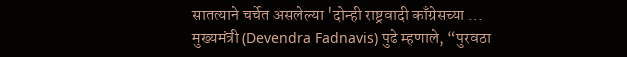सातत्याने चर्चेत असलेल्या 'दोन्ही राष्ट्रवादी काँग्रेसच्या ...
मुख्यमंत्री (Devendra Fadnavis) पुढे म्हणाले, “पुरवठा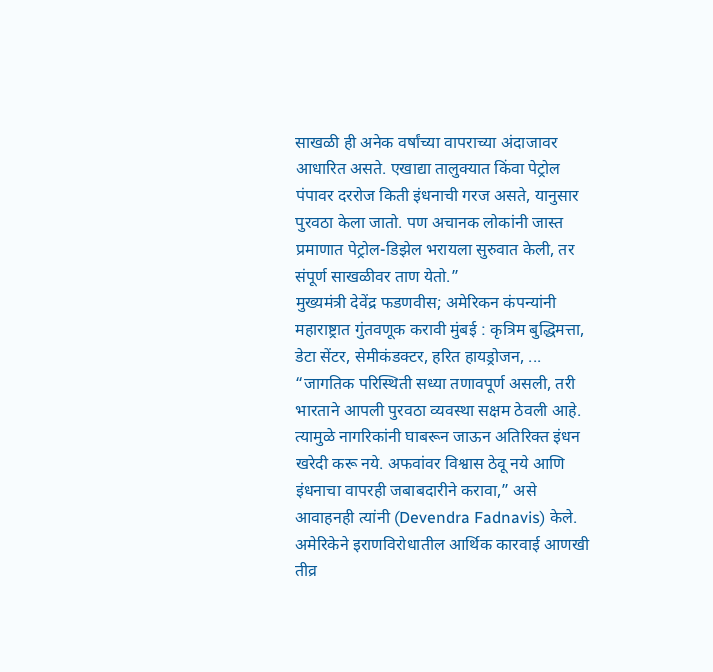साखळी ही अनेक वर्षांच्या वापराच्या अंदाजावर आधारित असते. एखाद्या तालुक्यात किंवा पेट्रोल पंपावर दररोज किती इंधनाची गरज असते, यानुसार पुरवठा केला जातो. पण अचानक लोकांनी जास्त प्रमाणात पेट्रोल-डिझेल भरायला सुरुवात केली, तर संपूर्ण साखळीवर ताण येतो.”
मुख्यमंत्री देवेंद्र फडणवीस; अमेरिकन कंपन्यांनी महाराष्ट्रात गुंतवणूक करावी मुंबई : कृत्रिम बुद्धिमत्ता, डेटा सेंटर, सेमीकंडक्टर, हरित हायड्रोजन, ...
“जागतिक परिस्थिती सध्या तणावपूर्ण असली, तरी भारताने आपली पुरवठा व्यवस्था सक्षम ठेवली आहे. त्यामुळे नागरिकांनी घाबरून जाऊन अतिरिक्त इंधन खरेदी करू नये. अफवांवर विश्वास ठेवू नये आणि इंधनाचा वापरही जबाबदारीने करावा,” असे आवाहनही त्यांनी (Devendra Fadnavis) केले.
अमेरिकेने इराणविरोधातील आर्थिक कारवाई आणखी तीव्र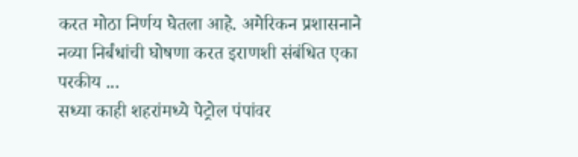करत मोठा निर्णय घेतला आहे. अमेरिकन प्रशासनाने नव्या निर्बंधांची घोषणा करत इराणशी संबंधित एका परकीय ...
सध्या काही शहरांमध्ये पेट्रोल पंपांवर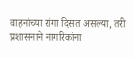वाहनांच्या रांगा दिसत असल्या, तरी प्रशासनाने नागरिकांना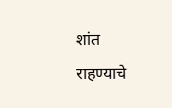शांत राहण्याचे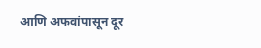आणि अफवांपासून दूर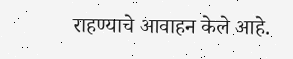राहण्याचे आवाहन केले आहे.